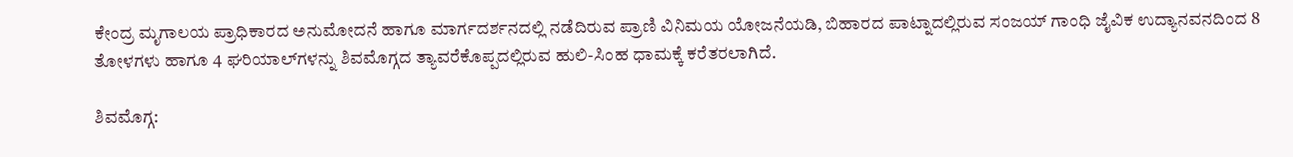ಕೇಂದ್ರ ಮೃಗಾಲಯ ಪ್ರಾಧಿಕಾರದ ಅನುಮೋದನೆ ಹಾಗೂ ಮಾರ್ಗದರ್ಶನದಲ್ಲಿ ನಡೆದಿರುವ ಪ್ರಾಣಿ ವಿನಿಮಯ ಯೋಜನೆಯಡಿ, ಬಿಹಾರದ ಪಾಟ್ನಾದಲ್ಲಿರುವ ಸಂಜಯ್ ಗಾಂಧಿ ಜೈವಿಕ ಉದ್ಯಾನವನದಿಂದ 8 ತೋಳಗಳು ಹಾಗೂ 4 ಘರಿಯಾಲ್‌ಗಳನ್ನು ಶಿವಮೊಗ್ಗದ ತ್ಯಾವರೆಕೊಪ್ಪದಲ್ಲಿರುವ ಹುಲಿ-ಸಿಂಹ ಧಾಮಕ್ಕೆ ಕರೆತರಲಾಗಿದೆ.

ಶಿವಮೊಗ್ಗ: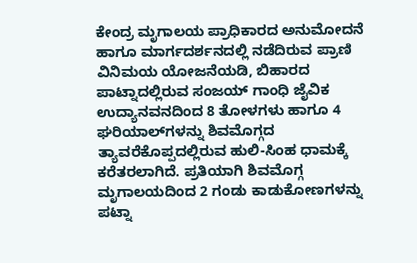ಕೇಂದ್ರ ಮೃಗಾಲಯ ಪ್ರಾಧಿಕಾರದ ಅನುಮೋದನೆ ಹಾಗೂ ಮಾರ್ಗದರ್ಶನದಲ್ಲಿ ನಡೆದಿರುವ ಪ್ರಾಣಿ ವಿನಿಮಯ ಯೋಜನೆಯಡಿ, ಬಿಹಾರದ ಪಾಟ್ನಾದಲ್ಲಿರುವ ಸಂಜಯ್ ಗಾಂಧಿ ಜೈವಿಕ ಉದ್ಯಾನವನದಿಂದ 8 ತೋಳಗಳು ಹಾಗೂ 4 ಘರಿಯಾಲ್‌ಗಳನ್ನು ಶಿವಮೊಗ್ಗದ ತ್ಯಾವರೆಕೊಪ್ಪದಲ್ಲಿರುವ ಹುಲಿ-ಸಿಂಹ ಧಾಮಕ್ಕೆ ಕರೆತರಲಾಗಿದೆ. ಪ್ರತಿಯಾಗಿ ಶಿವಮೊಗ್ಗ ಮೃಗಾಲಯದಿಂದ 2 ಗಂಡು ಕಾಡುಕೋಣಗಳನ್ನು ಪಟ್ನಾ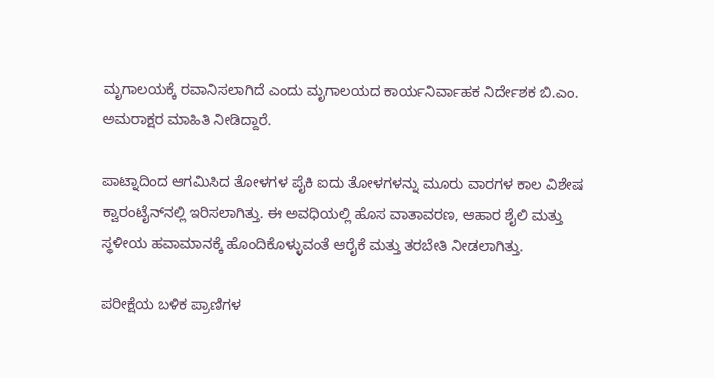ಮೃಗಾಲಯಕ್ಕೆ ರವಾನಿಸಲಾಗಿದೆ ಎಂದು ಮೃಗಾಲಯದ ಕಾರ್ಯನಿರ್ವಾಹಕ ನಿರ್ದೇಶಕ ಬಿ.ಎಂ. ಅಮರಾಕ್ಷರ ಮಾಹಿತಿ ನೀಡಿದ್ದಾರೆ.

ಪಾಟ್ನಾದಿಂದ ಆಗಮಿಸಿದ ತೋಳಗಳ ಪೈಕಿ ಐದು ತೋಳಗಳನ್ನು ಮೂರು ವಾರಗಳ ಕಾಲ ವಿಶೇಷ ಕ್ವಾರಂಟೈನ್‌ನಲ್ಲಿ ಇರಿಸಲಾಗಿತ್ತು. ಈ ಅವಧಿಯಲ್ಲಿ ಹೊಸ ವಾತಾವರಣ, ಆಹಾರ ಶೈಲಿ ಮತ್ತು ಸ್ಥಳೀಯ ಹವಾಮಾನಕ್ಕೆ ಹೊಂದಿಕೊಳ್ಳುವಂತೆ ಆರೈಕೆ ಮತ್ತು ತರಬೇತಿ ನೀಡಲಾಗಿತ್ತು.

ಪರೀಕ್ಷೆಯ ಬಳಿಕ ಪ್ರಾಣಿಗಳ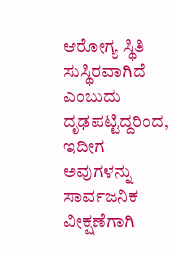ಆರೋಗ್ಯ ಸ್ಥಿತಿ ಸುಸ್ಥಿರವಾಗಿದೆ ಎಂಬುದು ದೃಢಪಟ್ಟಿದ್ದರಿಂದ, ಇದೀಗ ಅವುಗಳನ್ನು ಸಾರ್ವಜನಿಕ ವೀಕ್ಷಣೆಗಾಗಿ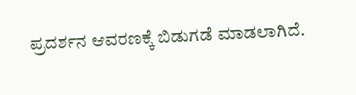ಪ್ರದರ್ಶನ ಆವರಣಕ್ಕೆ ಬಿಡುಗಡೆ ಮಾಡಲಾಗಿದೆ.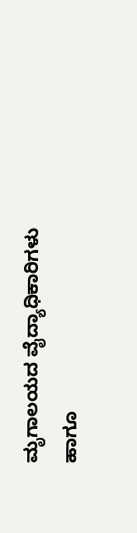ಮೃಗಾಲಯದ ವೈದ್ಯಾಧಿಕಾರಿಗಳು ಹಾಗೂ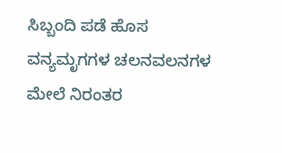ಸಿಬ್ಬಂದಿ ಪಡೆ ಹೊಸ ವನ್ಯಮೃಗಗಳ ಚಲನವಲನಗಳ ಮೇಲೆ ನಿರಂತರ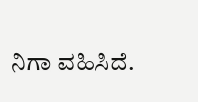ನಿಗಾ ವಹಿಸಿದೆ.